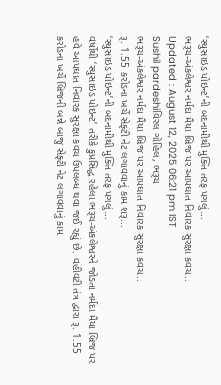‘સ્યુસાઇડ પોઇન્ટ’ની બદનામીથી મુક્તિ તરફ પગલું...
ભરૂચ-અંકલેશ્વર નર્મદા મૈયા બ્રિજ પર આપઘાત નિવારક સુરક્ષા કવચ..
Updated : August 12, 2025 06:21 pm IST
Sushil pardeshiવિરલ ગોહિલ, ભરૂચ
ભરૂચ-અંકલેશ્વર નર્મદા મૈયા બ્રિજ પર આપઘાત નિવારક સુરક્ષા કવચ..
રૂ. 1.55 કરોડના ખર્ચે સેફ્ટી નેટ લગાવવાનું કામ શરૂ...
‘સ્યુસાઇડ પોઇન્ટ’ની બદનામીથી મુક્તિ તરફ પગલું...
વર્ષોથી ‘સ્યુસાઇડ પોઇન્ટ’ તરીકે કુપ્રસિદ્ધ રહેલા ભરૂચ-અંકલેશ્વરને જોડતા નર્મદા મૈયા બ્રિજ પર હવે આપઘાત નિવારક સુરક્ષા કવચ ઉપલબ્ધ થવા જઈ રહ્યું છે. વહીવટી તંત્ર દ્વારા રૂ. 1.55 કરોડના ખર્ચે બ્રિજની બન્ને બાજુ સેફ્ટી નેટ લગાવવાનું કામ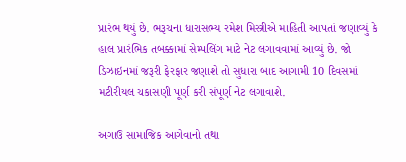પ્રારંભ થયું છે. ભરૂચના ધારાસભ્ય રમેશ મિસ્ત્રીએ માહિતી આપતાં જણાવ્યું કે હાલ પ્રારંભિક તબક્કામાં સેમ્પલિંગ માટે નેટ લગાવવામાં આવ્યું છે. જો ડિઝાઇનમાં જરૂરી ફેરફાર જણાશે તો સુધારા બાદ આગામી 10 દિવસમાં મટીરીયલ ચકાસણી પૂર્ણ કરી સંપૂર્ણ નેટ લગાવાશે.

અગાઉ સામાજિક આગેવાનો તથા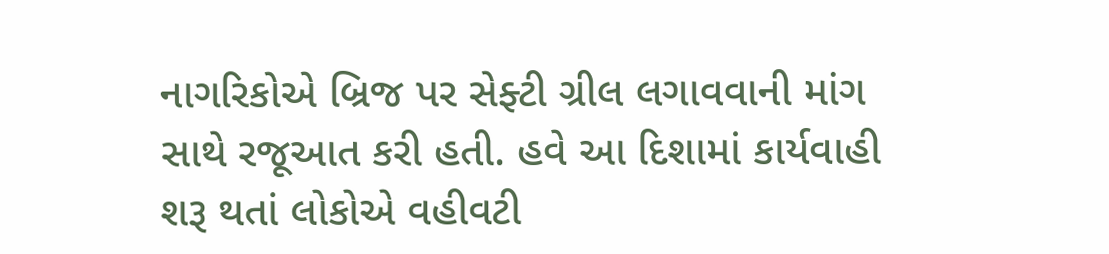નાગરિકોએ બ્રિજ પર સેફ્ટી ગ્રીલ લગાવવાની માંગ સાથે રજૂઆત કરી હતી. હવે આ દિશામાં કાર્યવાહી શરૂ થતાં લોકોએ વહીવટી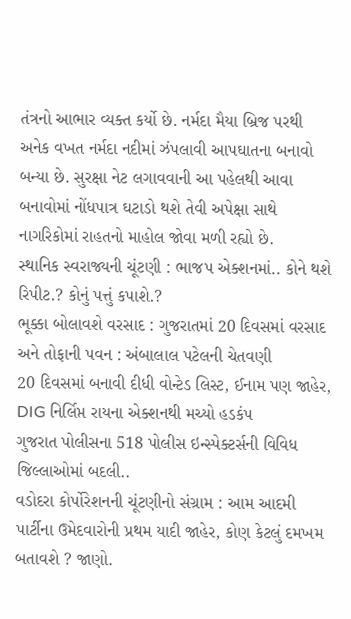તંત્રનો આભાર વ્યક્ત કર્યો છે. નર્મદા મૈયા બ્રિજ પરથી અનેક વખત નર્મદા નદીમાં ઝંપલાવી આપઘાતના બનાવો બન્યા છે. સુરક્ષા નેટ લગાવવાની આ પહેલથી આવા બનાવોમાં નોંધપાત્ર ઘટાડો થશે તેવી અપેક્ષા સાથે નાગરિકોમાં રાહતનો માહોલ જોવા મળી રહ્યો છે.
સ્થાનિક સ્વરાજ્યની ચૂંટણી : ભાજપ એક્શનમાં.. કોને થશે રિપીટ.? કોનું પત્તું કપાશે.?
ભૂક્કા બોલાવશે વરસાદ : ગુજરાતમાં 20 દિવસમાં વરસાદ અને તોફાની પવન : અંબાલાલ પટેલની ચેતવણી
20 દિવસમાં બનાવી દીધી વોન્ટેડ લિસ્ટ, ઈનામ પણ જાહેર, DIG નિર્લિપ્ત રાયના એક્શનથી મચ્યો હડકંપ
ગુજરાત પોલીસના 518 પોલીસ ઇન્સ્પેક્ટર્સની વિવિધ જિલ્લાઓમાં બદલી..
વડોદરા કોર્પોરેશનની ચૂંટણીનો સંગ્રામ : આમ આદમી પાર્ટીના ઉમેદવારોની પ્રથમ યાદી જાહેર, કોણ કેટલું દમખમ બતાવશે ? જાણો.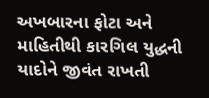અખબારના ફોટા અને માહિતીથી કારગિલ યુદ્ધની યાદોને જીવંત રાખતી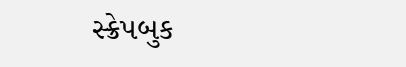સ્ક્રેપબુક